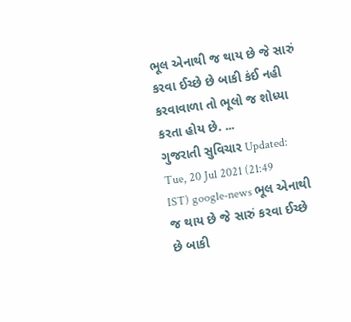ભૂલ એનાથી જ થાય છે જે સારું કરવા ઈચ્છે છે બાકી કંઈ નહી કરવાવાળા તો ભૂલો જ શોધ્યા કરતા હોય છે. ...
ગુજરાતી સુવિચાર Updated: Tue, 20 Jul 2021 (21:49 IST) google-news ભૂલ એનાથી જ થાય છે જે સારું કરવા ઈચ્છે છે બાકી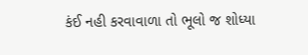કંઈ નહી કરવાવાળા તો ભૂલો જ શોધ્યા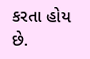કરતા હોય છે.